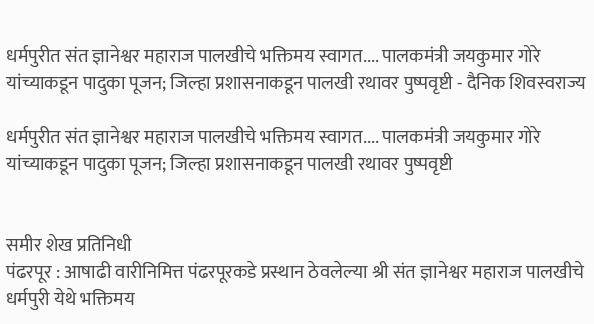धर्मपुरीत संत ज्ञानेश्वर महाराज पालखीचे भक्तिमय स्वागत.... पालकमंत्री जयकुमार गोरे यांच्याकडून पादुका पूजन; जिल्हा प्रशासनाकडून पालखी रथावर पुष्पवृष्टी - दैनिक शिवस्वराज्य

धर्मपुरीत संत ज्ञानेश्वर महाराज पालखीचे भक्तिमय स्वागत.... पालकमंत्री जयकुमार गोरे यांच्याकडून पादुका पूजन; जिल्हा प्रशासनाकडून पालखी रथावर पुष्पवृष्टी


समीर शेख प्रतिनिधी
पंढरपूर : आषाढी वारीनिमित्त पंढरपूरकडे प्रस्थान ठेवलेल्या श्री संत ज्ञानेश्वर महाराज पालखीचे धर्मपुरी येथे भक्तिमय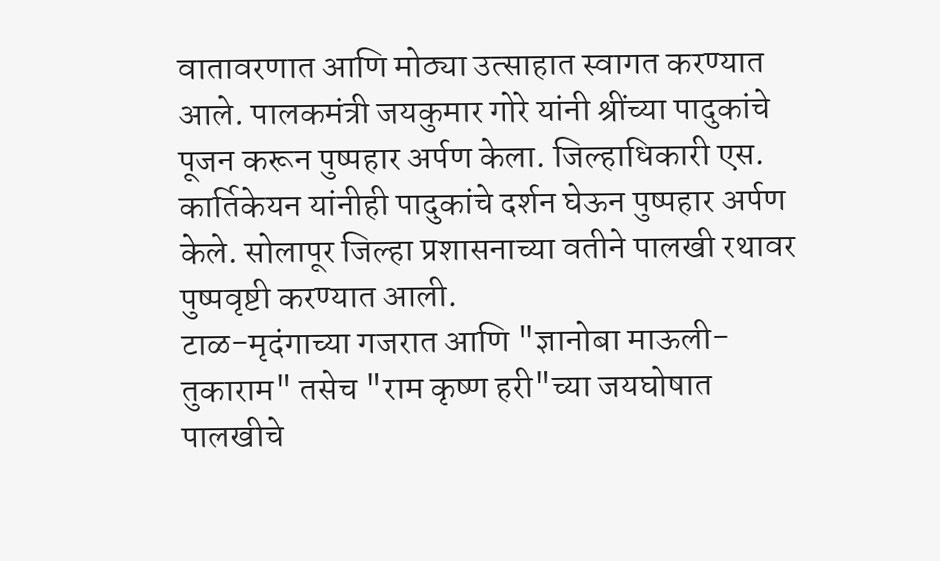वातावरणात आणि मोठ्या उत्साहात स्वागत करण्यात आले. पालकमंत्री जयकुमार गोरे यांनी श्रींच्या पादुकांचे पूजन करून पुष्पहार अर्पण केला. जिल्हाधिकारी एस. कार्तिकेयन यांनीही पादुकांचे दर्शन घेऊन पुष्पहार अर्पण केले. सोलापूर जिल्हा प्रशासनाच्या वतीने पालखी रथावर पुष्पवृष्टी करण्यात आली.
टाळ-मृदंगाच्या गजरात आणि "ज्ञानोबा माऊली-तुकाराम" तसेच "राम कृष्ण हरी"च्या जयघोषात पालखीचे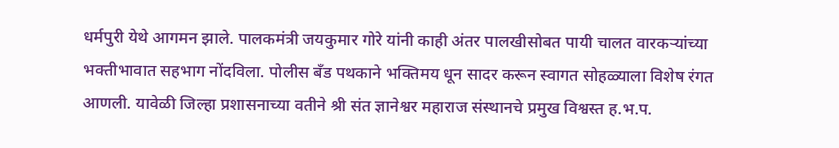धर्मपुरी येथे आगमन झाले. पालकमंत्री जयकुमार गोरे यांनी काही अंतर पालखीसोबत पायी चालत वारकऱ्यांच्या भक्तीभावात सहभाग नोंदविला. पोलीस बँड पथकाने भक्तिमय धून सादर करून स्वागत सोहळ्याला विशेष रंगत आणली. यावेळी जिल्हा प्रशासनाच्या वतीने श्री संत ज्ञानेश्वर महाराज संस्थानचे प्रमुख विश्वस्त ह.भ.प.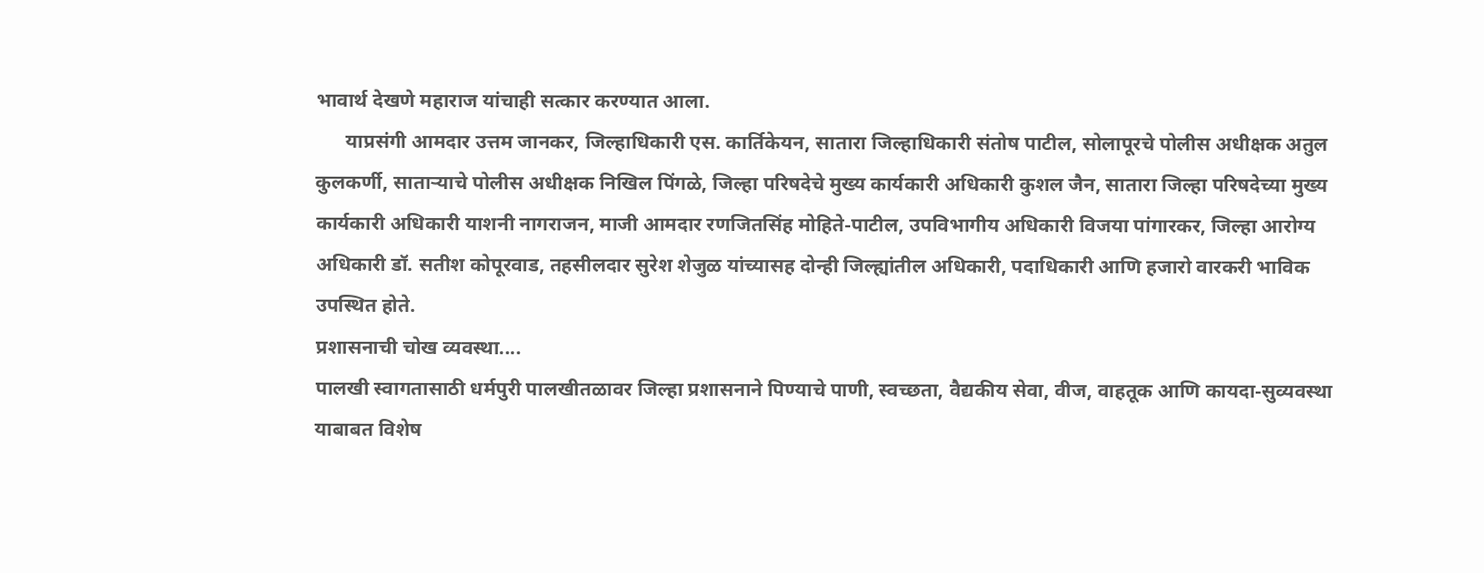भावार्थ देखणे महाराज यांचाही सत्कार करण्यात आला.
      याप्रसंगी आमदार उत्तम जानकर, जिल्हाधिकारी एस. कार्तिकेयन, सातारा जिल्हाधिकारी संतोष पाटील, सोलापूरचे पोलीस अधीक्षक अतुल कुलकर्णी, साताऱ्याचे पोलीस अधीक्षक निखिल पिंगळे, जिल्हा परिषदेचे मुख्य कार्यकारी अधिकारी कुशल जैन, सातारा जिल्हा परिषदेच्या मुख्य कार्यकारी अधिकारी याशनी नागराजन, माजी आमदार रणजितसिंह मोहिते-पाटील, उपविभागीय अधिकारी विजया पांगारकर, जिल्हा आरोग्य अधिकारी डॉ. सतीश कोपूरवाड, तहसीलदार सुरेश शेजुळ यांच्यासह दोन्ही जिल्ह्यांतील अधिकारी, पदाधिकारी आणि हजारो वारकरी भाविक उपस्थित होते.
प्रशासनाची चोख व्यवस्था....
पालखी स्वागतासाठी धर्मपुरी पालखीतळावर जिल्हा प्रशासनाने पिण्याचे पाणी, स्वच्छता, वैद्यकीय सेवा, वीज, वाहतूक आणि कायदा-सुव्यवस्था याबाबत विशेष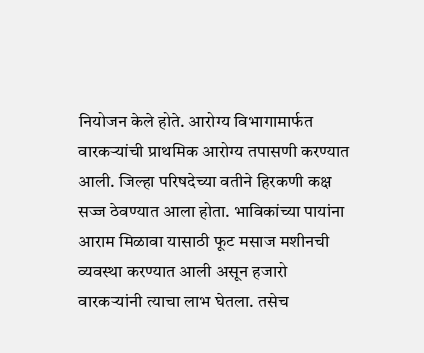नियोजन केले होते. आरोग्य विभागामार्फत वारकऱ्यांची प्राथमिक आरोग्य तपासणी करण्यात आली. जिल्हा परिषदेच्या वतीने हिरकणी कक्ष सज्ज ठेवण्यात आला होता. भाविकांच्या पायांना आराम मिळावा यासाठी फूट मसाज मशीनची व्यवस्था करण्यात आली असून हजारो वारकऱ्यांनी त्याचा लाभ घेतला. तसेच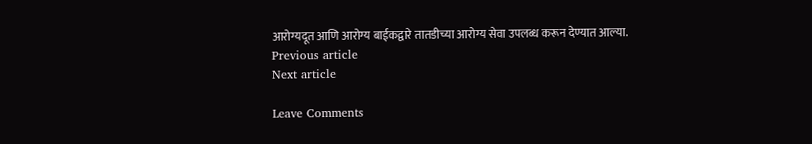आरोग्यदूत आणि आरोग्य बाईकद्वारे तातडीच्या आरोग्य सेवा उपलब्ध करून देण्यात आल्या.
Previous article
Next article

Leave Comments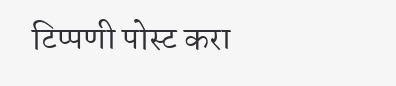टिप्पणी पोस्ट करा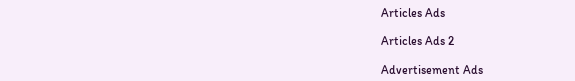Articles Ads

Articles Ads 2

Advertisement Ads